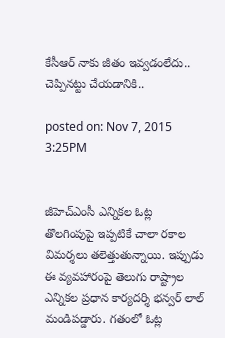కేసీఆర్ నాకు జీతం ఇవ్వడంలేదు.. చెప్పినట్టు చేయడానికి..

posted on: Nov 7, 2015 3:25PM


జీహెచ్ఎంసీ ఎన్నికల ఓట్ల తొలగింపుపై ఇప్పటికే చాలా రకాల విమర్శలు తలెత్తుతున్నాయి. ఇప్పుడు ఈ వ్యవహారంపై తెలుగు రాష్ట్రాల ఎన్నికల ప్రధాన కార్యదర్శి భన్వర్ లాల్ మండిపడ్డారు. గతంలో ఓట్ల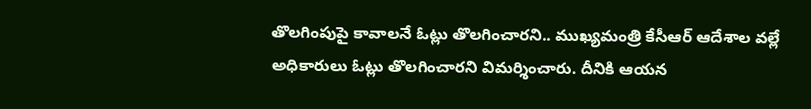తొలగింపుపై కావాలనే ఓట్లు తొలగించారని.. ముఖ్యమంత్రి కేసీఆర్ ఆదేశాల వల్లే అధికారులు ఓట్లు తొలగించారని విమర్శించారు. దీనికి ఆయన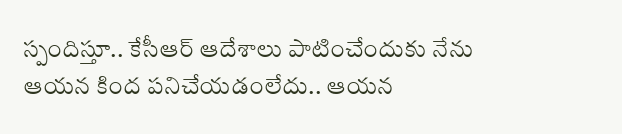స్పందిస్తూ.. కేసీఆర్ ఆదేశాలు పాటించేందుకు నేను ఆయన కింద పనిచేయడంలేదు.. ఆయన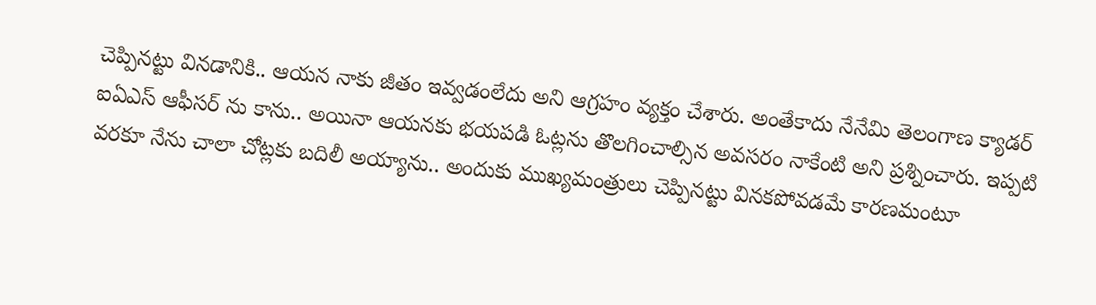చెప్పినట్టు వినడానికి.. ఆయన నాకు జీతం ఇవ్వడంలేదు అని ఆగ్రహం వ్యక్తం చేశారు. అంతేకాదు నేనేమి తెలంగాణ క్యాడర్ ఐఏఎస్ ఆఫీసర్ ను కాను.. అయినా ఆయనకు భయపడి ఓట్లను తొలగించాల్సిన అవసరం నాకేంటి అని ప్రశ్నించారు. ఇప్పటి వరకూ నేను చాలా చోట్లకు బదిలీ అయ్యాను.. అందుకు ముఖ్యమంత్రులు చెప్పినట్టు వినకపోవడమే కారణమంటూ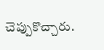చెప్పుకొచ్చారు.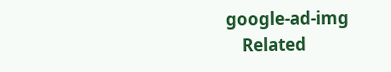google-ad-img
    Related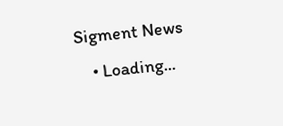Sigment News
    • Loading...